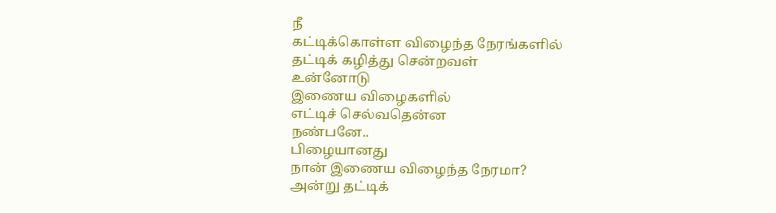நீ
கட்டிக்கொள்ள விழைந்த நேரங்களில்
தட்டிக் கழித்து சென்றவள்
உன்னோடு
இணைய விழைகளில்
எட்டிச் செல்வதென்ன
நண்பனே..
பிழையானது
நான் இணைய விழைந்த நேரமா?
அன்று தட்டிக்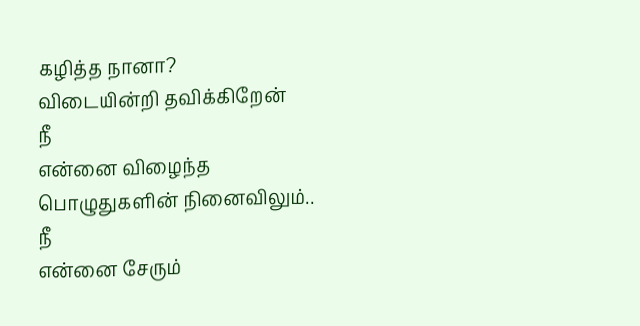கழித்த நானா?
விடையின்றி தவிக்கிறேன்
நீ
என்னை விழைந்த
பொழுதுகளின் நினைவிலும்..
நீ
என்னை சேரும்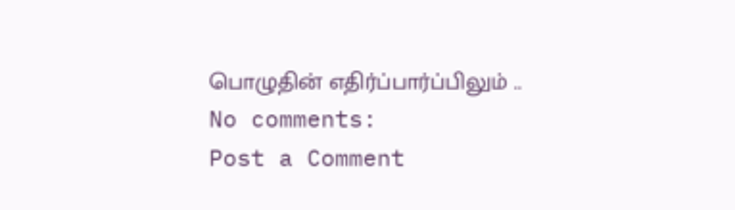பொழுதின் எதிர்ப்பார்ப்பிலும் ..
No comments:
Post a Comment